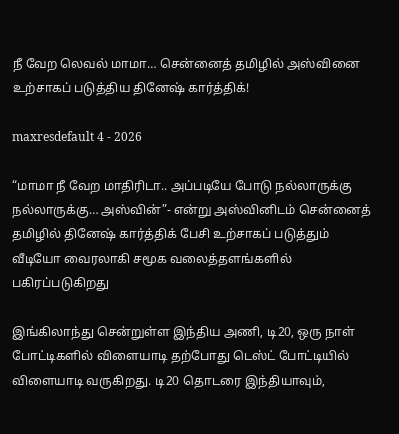நீ வேற லெவல் மாமா… சென்னைத் தமிழில் அஸ்வினை உற்சாகப் படுத்திய தினேஷ் கார்த்திக்!

maxresdefault 4 - 2026

“மாமா நீ வேற மாதிரிடா.. அப்படியே போடு நல்லாருக்கு நல்லாருக்கு… அஸ்வின்”- என்று அஸ்வினிடம் சென்னைத் தமிழில் தினேஷ் கார்த்திக் பேசி உற்சாகப் படுத்தும் வீடியோ வைரலாகி சமூக வலைத்தளங்களில் பகிரப்படுகிறது

இங்கிலாந்து சென்றுள்ள இந்திய அணி, டி20, ஒரு நாள் போட்டிகளில் விளையாடி தற்போது டெஸ்ட் போட்டியில் விளையாடி வருகிறது. டி20 தொடரை இந்தியாவும்,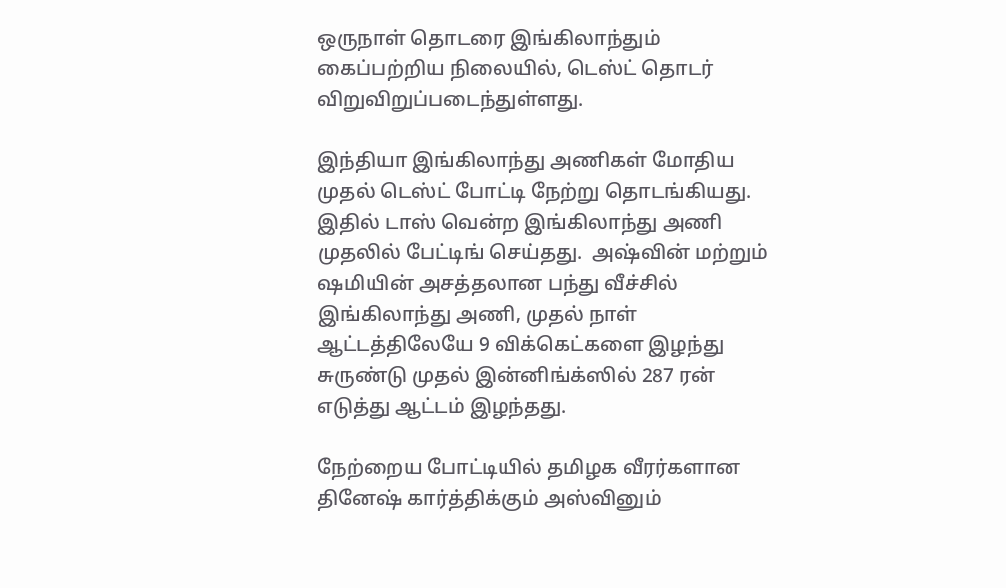ஒருநாள் தொடரை இங்கிலாந்தும் கைப்பற்றிய நிலையில், டெஸ்ட் தொடர் விறுவிறுப்படைந்துள்ளது.

இந்தியா இங்கிலாந்து அணிகள் மோதிய முதல் டெஸ்ட் போட்டி நேற்று தொடங்கியது. இதில் டாஸ் வென்ற இங்கிலாந்து அணி முதலில் பேட்டிங் செய்தது.  அஷ்வின் மற்றும் ஷமியின் அசத்தலான பந்து வீச்சில் இங்கிலாந்து அணி, முதல் நாள் ஆட்டத்திலேயே 9 விக்கெட்களை இழந்து சுருண்டு முதல் இன்னிங்க்ஸில் 287 ரன் எடுத்து ஆட்டம் இழந்தது.

நேற்றைய போட்டியில் தமிழக வீரர்களான தினேஷ் கார்த்திக்கும் அஸ்வினும்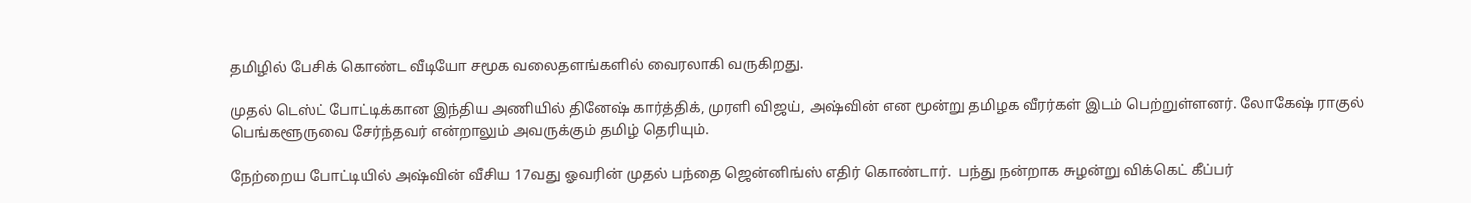தமிழில் பேசிக் கொண்ட வீடியோ சமூக வலைதளங்களில் வைரலாகி வருகிறது.

முதல் டெஸ்ட் போட்டிக்கான இந்திய அணியில் தினேஷ் கார்த்திக், முரளி விஜய், அஷ்வின் என மூன்று தமிழக வீரர்கள் இடம் பெற்றுள்ளனர். லோகேஷ் ராகுல் பெங்களூருவை சேர்ந்தவர் என்றாலும் அவருக்கும் தமிழ் தெரியும்.

நேற்றைய போட்டியில் அஷ்வின் வீசிய 17வது ஓவரின் முதல் பந்தை ஜென்னிங்ஸ் எதிர் கொண்டார்.  பந்து நன்றாக சுழன்று விக்கெட் கீப்பர்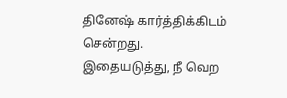தினேஷ் கார்த்திக்கிடம் சென்றது. இதையடுத்து, நீ வெற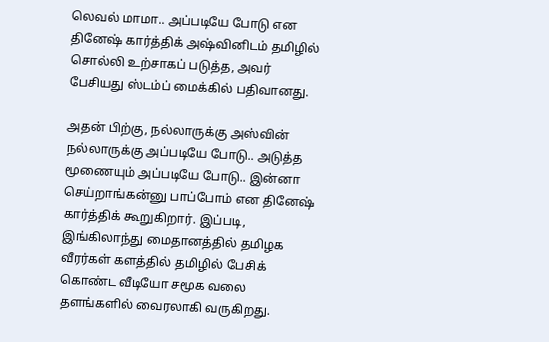லெவல் மாமா.. அப்படியே போடு என தினேஷ் கார்த்திக் அஷ்வினிடம் தமிழில் சொல்லி உற்சாகப் படுத்த, அவர் பேசியது ஸ்டம்ப் மைக்கில் பதிவானது.

அதன் பிற்கு, நல்லாருக்கு அஸ்வின் நல்லாருக்கு அப்படியே போடு.. அடுத்த மூணையும் அப்படியே போடு.. இன்னா செய்றாங்கன்னு பாப்போம் என தினேஷ் கார்த்திக் கூறுகிறார். இப்படி, இங்கிலாந்து மைதானத்தில் தமிழக வீரர்கள் களத்தில் தமிழில் பேசிக் கொண்ட வீடியோ சமூக வலை தளங்களில் வைரலாகி வருகிறது.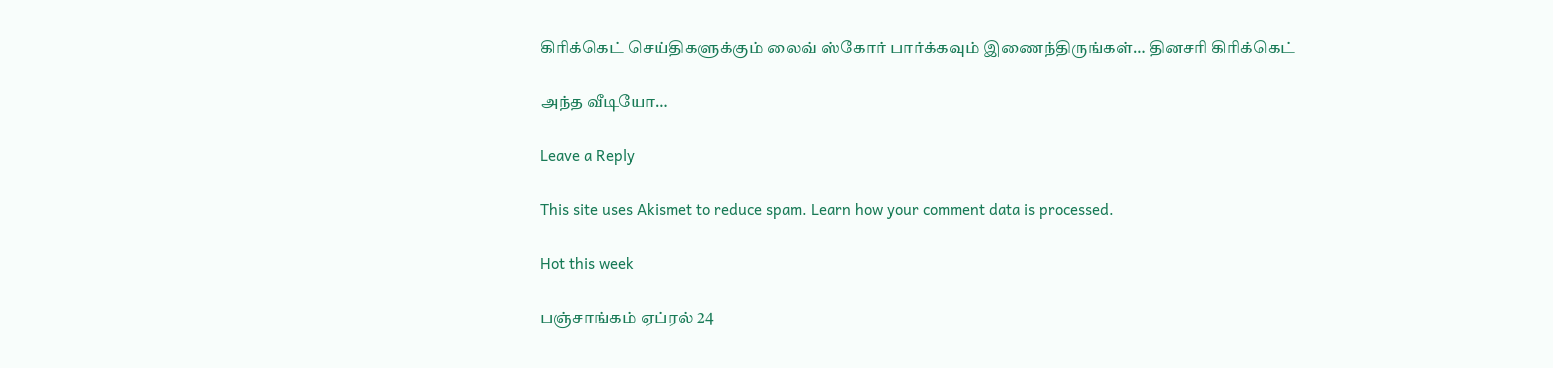கிரிக்கெட் செய்திகளுக்கும் லைவ் ஸ்கோர் பார்க்கவும் இணைந்திருங்கள்… தினசரி கிரிக்கெட்

அந்த வீடியோ…

Leave a Reply

This site uses Akismet to reduce spam. Learn how your comment data is processed.

Hot this week

பஞ்சாங்கம் ஏப்ரல் 24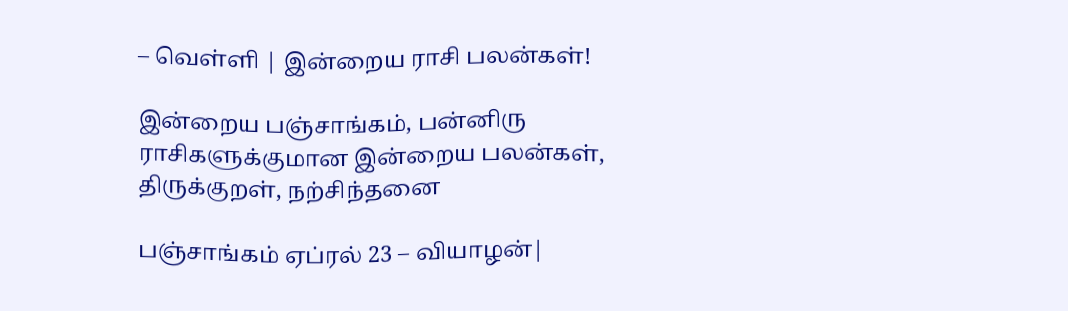– வெள்ளி | இன்றைய ராசி பலன்கள்!

இன்றைய பஞ்சாங்கம், பன்னிரு ராசிகளுக்குமான இன்றைய பலன்கள், திருக்குறள், நற்சிந்தனை

பஞ்சாங்கம் ஏப்ரல் 23 – வியாழன்|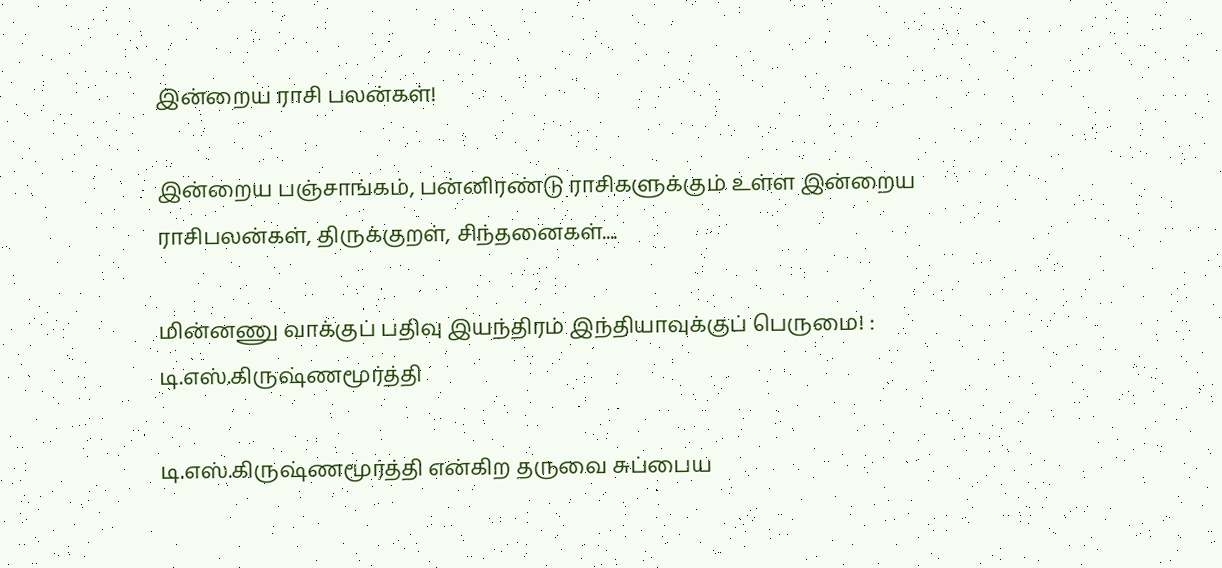இன்றைய ராசி பலன்கள்!

இன்றைய பஞ்சாங்கம், பன்னிரண்டு ராசிகளுக்கும் உள்ள இன்றைய ராசிபலன்கள், திருக்குறள், சிந்தனைகள்....

மின்னணு வாக்குப் பதிவு இயந்திரம் இந்தியாவுக்குப் பெருமை! : டி.எஸ்.கிருஷ்ணமூர்த்தி

டி.எஸ்.கிருஷ்ணமூர்த்தி என்கிற தருவை சுப்பைய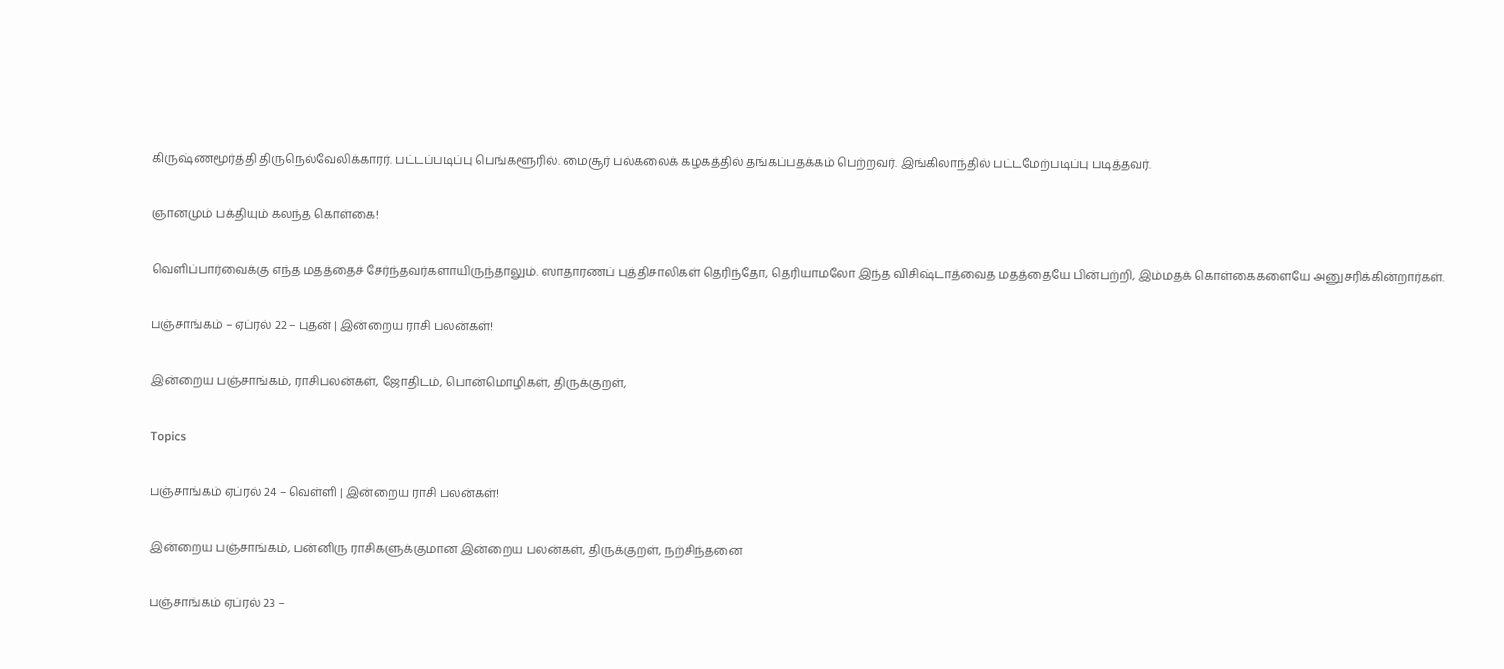கிருஷ்ணமூர்த்தி திருநெல்வேலிக்காரர். பட்டப்படிப்பு பெங்களூரில். மைசூர் பல்கலைக் கழகத்தில் தங்கப்பதக்கம் பெற்றவர். இங்கிலாந்தில் பட்டமேற்படிப்பு படித்தவர்.

ஞானமும் பக்தியும் கலந்த கொள்கை!

வெளிப்பார்வைக்கு எந்த மதத்தைச் சேர்ந்தவர்களாயிருந்தாலும். ஸாதாரணப் புத்திசாலிகள் தெரிந்தோ, தெரியாமலோ இந்த விசிஷ்டாத்வைத மதத்தையே பின்பற்றி, இம்மதக் கொள்கைகளையே அனுசரிக்கின்றார்கள்.

பஞ்சாங்கம் – ஏப்ரல் 22 – புதன் | இன்றைய ராசி பலன்கள்!

இன்றைய பஞ்சாங்கம், ராசிபலன்கள், ஜோதிடம், பொன்மொழிகள், திருக்குறள்,

Topics

பஞ்சாங்கம் ஏப்ரல் 24 – வெள்ளி | இன்றைய ராசி பலன்கள்!

இன்றைய பஞ்சாங்கம், பன்னிரு ராசிகளுக்குமான இன்றைய பலன்கள், திருக்குறள், நற்சிந்தனை

பஞ்சாங்கம் ஏப்ரல் 23 –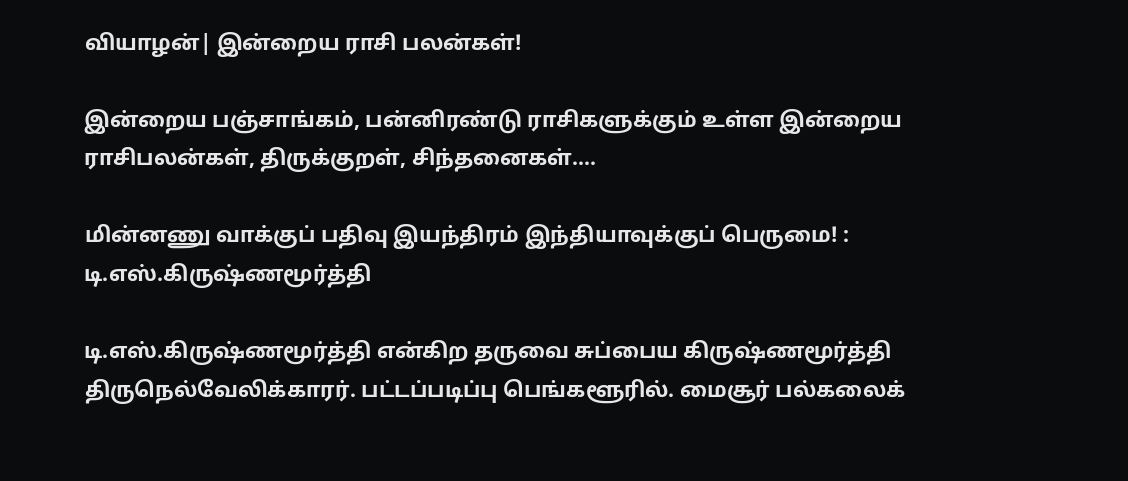வியாழன்| இன்றைய ராசி பலன்கள்!

இன்றைய பஞ்சாங்கம், பன்னிரண்டு ராசிகளுக்கும் உள்ள இன்றைய ராசிபலன்கள், திருக்குறள், சிந்தனைகள்....

மின்னணு வாக்குப் பதிவு இயந்திரம் இந்தியாவுக்குப் பெருமை! : டி.எஸ்.கிருஷ்ணமூர்த்தி

டி.எஸ்.கிருஷ்ணமூர்த்தி என்கிற தருவை சுப்பைய கிருஷ்ணமூர்த்தி திருநெல்வேலிக்காரர். பட்டப்படிப்பு பெங்களூரில். மைசூர் பல்கலைக்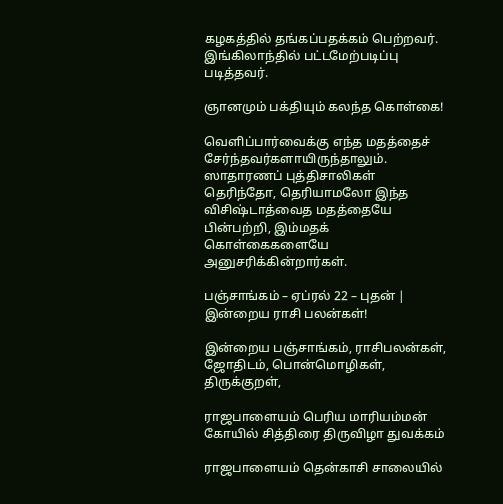கழகத்தில் தங்கப்பதக்கம் பெற்றவர். இங்கிலாந்தில் பட்டமேற்படிப்பு படித்தவர்.

ஞானமும் பக்தியும் கலந்த கொள்கை!

வெளிப்பார்வைக்கு எந்த மதத்தைச் சேர்ந்தவர்களாயிருந்தாலும். ஸாதாரணப் புத்திசாலிகள் தெரிந்தோ, தெரியாமலோ இந்த விசிஷ்டாத்வைத மதத்தையே பின்பற்றி, இம்மதக் கொள்கைகளையே அனுசரிக்கின்றார்கள்.

பஞ்சாங்கம் – ஏப்ரல் 22 – புதன் | இன்றைய ராசி பலன்கள்!

இன்றைய பஞ்சாங்கம், ராசிபலன்கள், ஜோதிடம், பொன்மொழிகள், திருக்குறள்,

ராஜபாளையம் பெரிய மாரியம்மன் கோயில் சித்திரை திருவிழா துவக்கம்

ராஜபாளையம் தென்காசி சாலையில்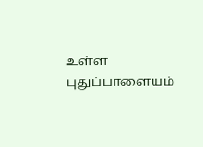உள்ள புதுப்பாளையம்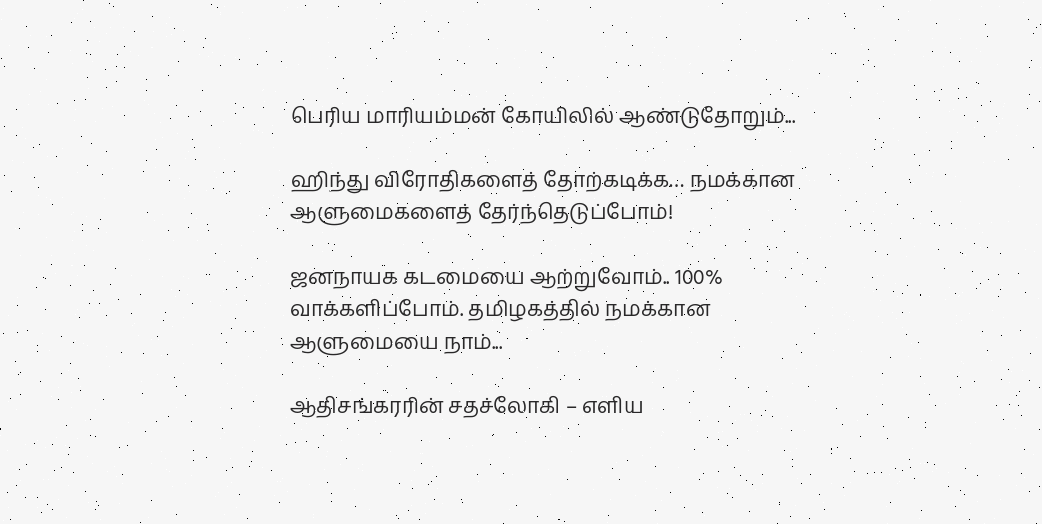பெரிய மாரியம்மன் கோயிலில் ஆண்டுதோறும்...

ஹிந்து விரோதிகளைத் தோற்கடிக்க… நமக்கான ஆளுமைகளைத் தேர்ந்தெடுப்போம்!

ஜனநாயக கடமையை ஆற்றுவோம்.. 100% வாக்களிப்போம். தமிழகத்தில் நமக்கான ஆளுமையை நாம்...

ஆதிசங்கரரின் சதச்லோகி – எளிய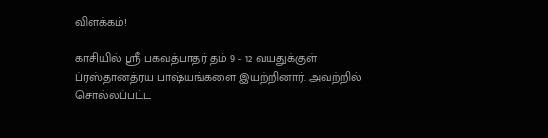விளக்கம்!

காசியில் ஸ்ரீ பகவத்பாதர் தம் 9 - 12 வயதுக்குள் ப்ரஸ்தானத்ரய பாஷ்யங்களை இயற்றினார். அவற்றில் சொல்லப்பட்ட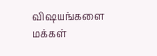விஷயங்களை மக்கள்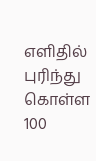எளிதில் புரிந்து கொள்ள 100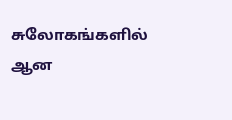சுலோகங்களில் ஆன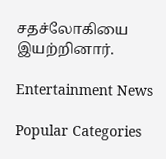சதச்லோகியை இயற்றினார்.

Entertainment News

Popular Categories